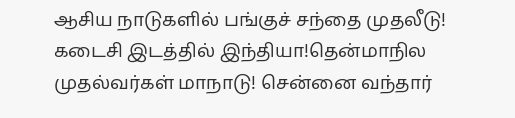ஆசிய நாடுகளில் பங்குச் சந்தை முதலீடு! கடைசி இடத்தில் இந்தியா!தென்மாநில முதல்வர்கள் மாநாடு! சென்னை வந்தார்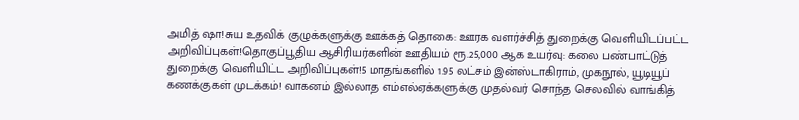அமித் ஷா!சுய உதவிக் குழுக்களுக்கு ஊக்கத் தொகை: ஊரக வளர்ச்சித் துறைக்கு வெளியிடப்பட்ட அறிவிப்புகள்!தொகுப்பூதிய ஆசிரியர்களின் ஊதியம் ரூ.25,000 ஆக உயர்வு: கலை பண்பாட்டுத் துறைக்கு வெளியிட்ட அறிவிப்புகள்!5 மாதங்களில் 1.95 லட்சம் இன்ஸ்டாகிராம், முகநூல், யூடியூப் கணக்குகள் முடக்கம்! வாகனம் இல்லாத எம்எல்ஏக்களுக்கு முதல்வர் சொந்த செலவில் வாங்கித்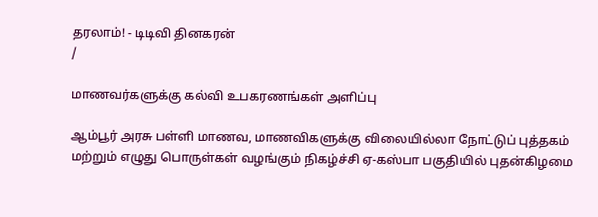தரலாம்! - டிடிவி தினகரன்
/

மாணவர்களுக்கு கல்வி உபகரணங்கள் அளிப்பு

ஆம்பூர் அரசு பள்ளி மாணவ, மாணவிகளுக்கு விலையில்லா நோட்டுப் புத்தகம் மற்றும் எழுது பொருள்கள் வழங்கும் நிகழ்ச்சி ஏ-கஸ்பா பகுதியில் புதன்கிழமை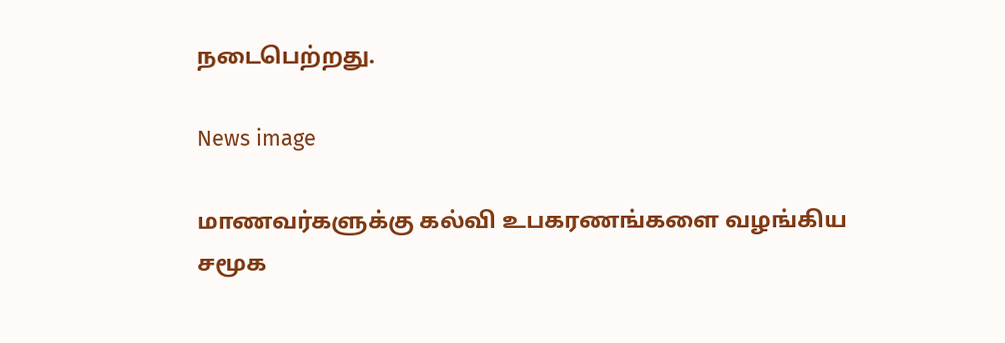நடைபெற்றது.

News image

மாணவர்களுக்கு கல்வி உபகரணங்களை வழங்கிய சமூக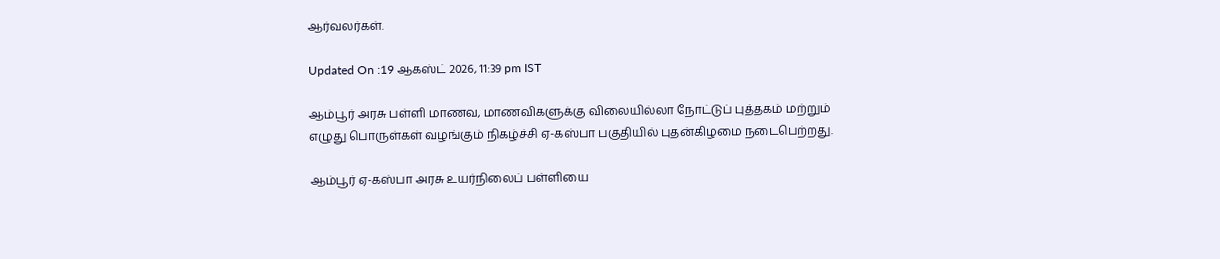ஆர்வலர்கள்.

Updated On :19 ஆகஸ்ட் 2026, 11:39 pm IST

ஆம்பூர் அரசு பள்ளி மாணவ, மாணவிகளுக்கு விலையில்லா நோட்டுப் புத்தகம் மற்றும் எழுது பொருள்கள் வழங்கும் நிகழ்ச்சி ஏ-கஸ்பா பகுதியில் புதன்கிழமை நடைபெற்றது.

ஆம்பூர் ஏ-கஸ்பா அரசு உயர்நிலைப் பள்ளியை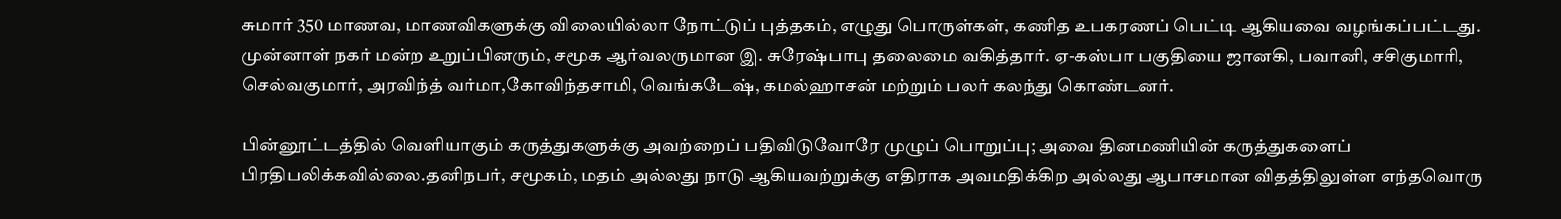சுமார் 350 மாணவ, மாணவிகளுக்கு விலையில்லா நோட்டுப் புத்தகம், எழுது பொருள்கள், கணித உபகரணப் பெட்டி ஆகியவை வழங்கப்பட்டது. முன்னாள் நகர் மன்ற உறுப்பினரும், சமூக ஆர்வலருமான இ. சுரேஷ்பாபு தலைமை வகித்தார். ஏ-கஸ்பா பகுதியை ஜானகி, பவானி, சசிகுமாரி, செல்வகுமார், அரவிந்த் வர்மா,கோவிந்தசாமி, வெங்கடேஷ், கமல்ஹாசன் மற்றும் பலர் கலந்து கொண்டனர்.

பின்னூட்டத்தில் வெளியாகும் கருத்துகளுக்கு அவற்றைப் பதிவிடுவோரே முழுப் பொறுப்பு; அவை தினமணியின் கருத்துகளைப் பிரதிபலிக்கவில்லை.தனிநபர், சமூகம், மதம் அல்லது நாடு ஆகியவற்றுக்கு எதிராக அவமதிக்கிற அல்லது ஆபாசமான விதத்திலுள்ள எந்தவொரு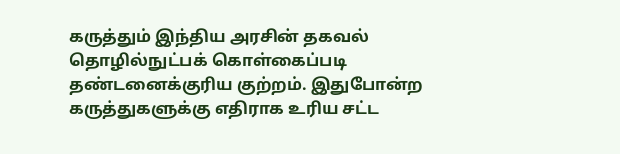கருத்தும் இந்திய அரசின் தகவல் தொழில்நுட்பக் கொள்கைப்படி தண்டனைக்குரிய குற்றம். இதுபோன்ற கருத்துகளுக்கு எதிராக உரிய சட்ட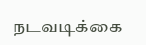நடவடிக்கை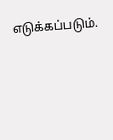எடுக்கப்படும்.